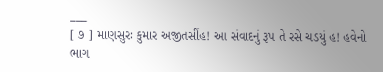___
[ ૭ ] માણસુરઃ કુમાર અજીતસીંહ! આ સંવાદનું રૂપ તે રસે ચડયું હ! હવેનો ભાગ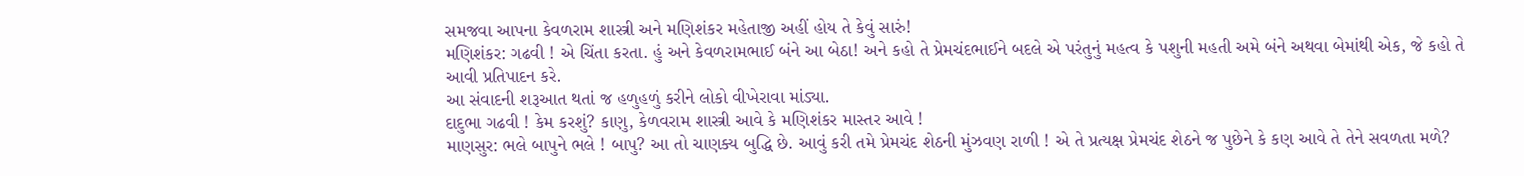સમજવા આપના કેવળરામ શાસ્ત્રી અને મણિશંકર મહેતાજી અહીં હોય તે કેવું સારું!
મણિશંકર: ગઢવી ! એ ચિંતા કરતા. હું અને કેવળરામભાઈ બંને આ બેઠા! અને કહો તે પ્રેમચંદભાઈને બદલે એ પરંતુનું મહત્વ કે પશુની મહતી અમે બંને અથવા બેમાંથી એક, જે કહો તે આવી પ્રતિપાદન કરે.
આ સંવાદની શરૂઆત થતાં જ હળુહળું કરીને લોકો વીખેરાવા માંડ્યા.
દાદુભા ગઢવી ! કેમ કરશું? કાણુ, કેળવરામ શાસ્ત્રી આવે કે મણિશંકર માસ્તર આવે !
માણસુર: ભલે બાપુને ભલે ! બાપુ? આ તો ચાણક્ય બુદ્ધિ છે. આવું કરી તમે પ્રેમચંદ શેઠની મુંઝવણ રાળી ! એ તે પ્રત્યક્ષ પ્રેમચંદ શેઠને જ પુછેને કે કણ આવે તે તેને સવળતા મળે?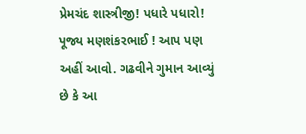પ્રેમચંદ શાસ્ત્રીજી! પધારે પધારો! પૂજ્ય મણશંકરભાઈ ! આપ પણ અહીં આવો. ગઢવીને ગુમાન આવ્યું છે કે આ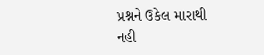પ્રશ્નને ઉકેલ મારાથી નહી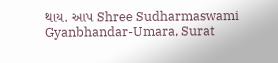થાય. આપ Shree Sudharmaswami Gyanbhandar-Umara, Surat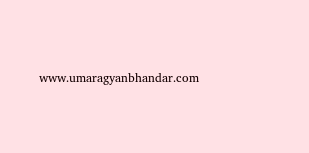www.umaragyanbhandar.com